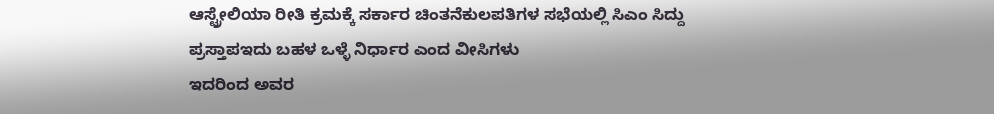ಆಸ್ಟ್ರೇಲಿಯಾ ರೀತಿ ಕ್ರಮಕ್ಕೆ ಸರ್ಕಾರ ಚಿಂತನೆಕುಲಪತಿಗಳ ಸಭೆಯಲ್ಲಿ ಸಿಎಂ ಸಿದ್ದು ಪ್ರಸ್ತಾಪಇದು ಬಹಳ ಒಳ್ಳೆ ನಿರ್ಧಾರ ಎಂದ ವೀಸಿಗಳು
ಇದರಿಂದ ಅವರ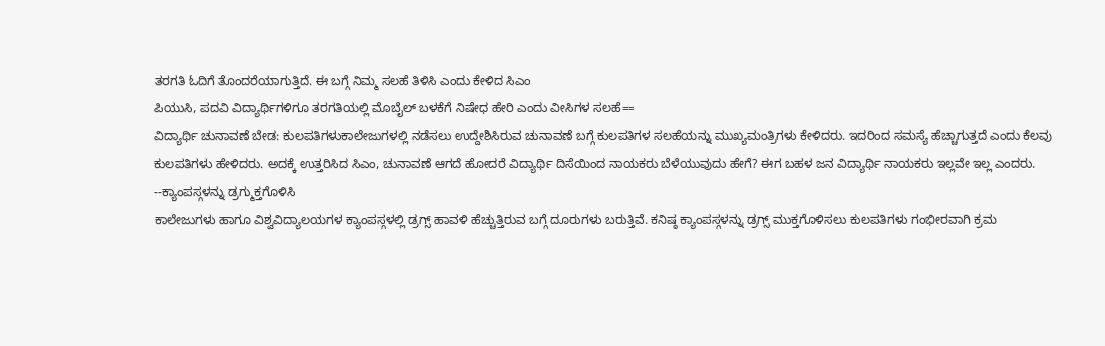ತರಗತಿ ಓದಿಗೆ ತೊಂದರೆಯಾಗುತ್ತಿದೆ. ಈ ಬಗ್ಗೆ ನಿಮ್ಮ ಸಲಹೆ ತಿಳಿಸಿ ಎಂದು ಕೇಳಿದ ಸಿಎಂ
ಪಿಯುಸಿ, ಪದವಿ ವಿದ್ಯಾರ್ಥಿಗಳಿಗೂ ತರಗತಿಯಲ್ಲಿ ಮೊಬೈಲ್ ಬಳಕೆಗೆ ನಿಷೇಧ ಹೇರಿ ಎಂದು ವೀಸಿಗಳ ಸಲಹೆ==
ವಿದ್ಯಾರ್ಥಿ ಚುನಾವಣೆ ಬೇಡ: ಕುಲಪತಿಗಳುಕಾಲೇಜುಗಳಲ್ಲಿ ನಡೆಸಲು ಉದ್ದೇಶಿಸಿರುವ ಚುನಾವಣೆ ಬಗ್ಗೆ ಕುಲಪತಿಗಳ ಸಲಹೆಯನ್ನು ಮುಖ್ಯಮಂತ್ರಿಗಳು ಕೇಳಿದರು. ಇದರಿಂದ ಸಮಸ್ಯೆ ಹೆಚ್ಚಾಗುತ್ತದೆ ಎಂದು ಕೆಲವು ಕುಲಪತಿಗಳು ಹೇಳಿದರು. ಅದಕ್ಕೆ ಉತ್ತರಿಸಿದ ಸಿಎಂ, ಚುನಾವಣೆ ಆಗದೆ ಹೋದರೆ ವಿದ್ಯಾರ್ಥಿ ದಿಸೆಯಿಂದ ನಾಯಕರು ಬೆಳೆಯುವುದು ಹೇಗೆ? ಈಗ ಬಹಳ ಜನ ವಿದ್ಯಾರ್ಥಿ ನಾಯಕರು ಇಲ್ಲವೇ ಇಲ್ಲ ಎಂದರು.
--ಕ್ಯಾಂಪಸ್ಗಳನ್ನು ಡ್ರಗ್ಮುಕ್ತಗೊಳಿಸಿ
ಕಾಲೇಜುಗಳು ಹಾಗೂ ವಿಶ್ವವಿದ್ಯಾಲಯಗಳ ಕ್ಯಾಂಪಸ್ಗಳಲ್ಲಿ ಡ್ರಗ್ಸ್ ಹಾವಳಿ ಹೆಚ್ಚುತ್ತಿರುವ ಬಗ್ಗೆ ದೂರುಗಳು ಬರುತ್ತಿವೆ. ಕನಿಷ್ಠ ಕ್ಯಾಂಪಸ್ಗಳನ್ನು ಡ್ರಗ್ಸ್ ಮುಕ್ತಗೊಳಿಸಲು ಕುಲಪತಿಗಳು ಗಂಭೀರವಾಗಿ ಕ್ರಮ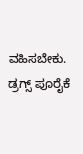ವಹಿಸಬೇಕು. ಡ್ರಗ್ಸ್ ಪೂರೈಕೆ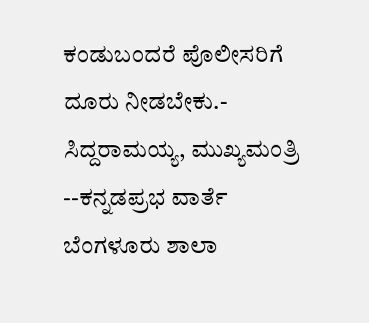ಕಂಡುಬಂದರೆ ಪೊಲೀಸರಿಗೆ ದೂರು ನೀಡಬೇಕು.- ಸಿದ್ದರಾಮಯ್ಯ, ಮುಖ್ಯಮಂತ್ರಿ
--ಕನ್ನಡಪ್ರಭ ವಾರ್ತೆ ಬೆಂಗಳೂರು ಶಾಲಾ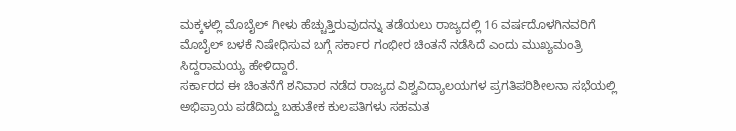ಮಕ್ಕಳಲ್ಲಿ ಮೊಬೈಲ್ ಗೀಳು ಹೆಚ್ಚುತ್ತಿರುವುದನ್ನು ತಡೆಯಲು ರಾಜ್ಯದಲ್ಲಿ 16 ವರ್ಷದೊಳಗಿನವರಿಗೆ ಮೊಬೈಲ್ ಬಳಕೆ ನಿಷೇಧಿಸುವ ಬಗ್ಗೆ ಸರ್ಕಾರ ಗಂಭೀರ ಚಿಂತನೆ ನಡೆಸಿದೆ ಎಂದು ಮುಖ್ಯಮಂತ್ರಿ ಸಿದ್ದರಾಮಯ್ಯ ಹೇಳಿದ್ದಾರೆ.
ಸರ್ಕಾರದ ಈ ಚಿಂತನೆಗೆ ಶನಿವಾರ ನಡೆದ ರಾಜ್ಯದ ವಿಶ್ವವಿದ್ಯಾಲಯಗಳ ಪ್ರಗತಿಪರಿಶೀಲನಾ ಸಭೆಯಲ್ಲಿ ಅಭಿಪ್ರಾಯ ಪಡೆದಿದ್ದು ಬಹುತೇಕ ಕುಲಪತಿಗಳು ಸಹಮತ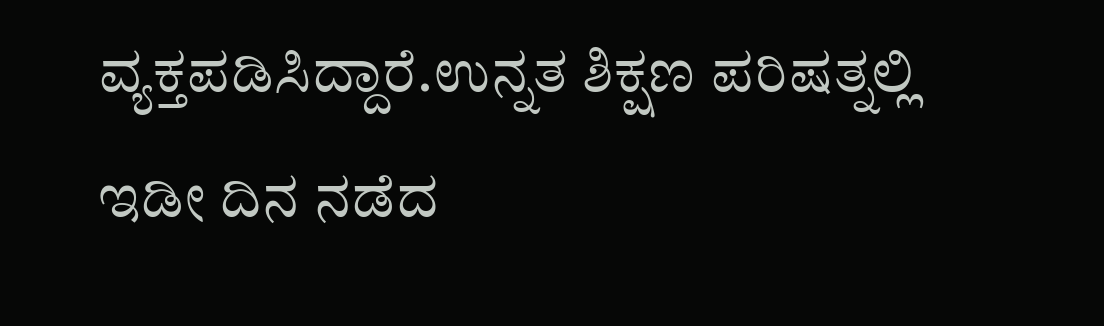ವ್ಯಕ್ತಪಡಿಸಿದ್ದಾರೆ.ಉನ್ನತ ಶಿಕ್ಷಣ ಪರಿಷತ್ನಲ್ಲಿ ಇಡೀ ದಿನ ನಡೆದ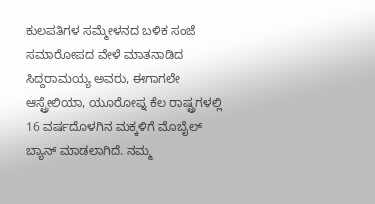ಕುಲಪತಿಗಳ ಸಮ್ಮೇಳನದ ಬಳಿಕ ಸಂಜೆ ಸಮಾರೋಪದ ವೇಳೆ ಮಾತನಾಡಿದ ಸಿದ್ದರಾಮಯ್ಯ ಅವರು, ಈಗಾಗಲೇ ಆಸ್ಟ್ರೇಲಿಯಾ, ಯೂರೋಪ್ನ ಕೆಲ ರಾಷ್ಟ್ರಗಳಲ್ಲಿ 16 ವರ್ಷದೊಳಗಿನ ಮಕ್ಕಳಿಗೆ ಮೊಬೈಲ್ ಬ್ಯಾನ್ ಮಾಡಲಾಗಿದೆ. ನಮ್ಮ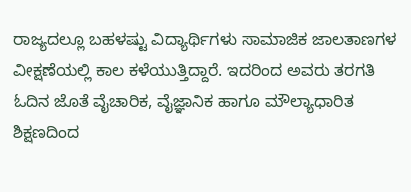ರಾಜ್ಯದಲ್ಲೂ ಬಹಳಷ್ಟು ವಿದ್ಯಾರ್ಥಿಗಳು ಸಾಮಾಜಿಕ ಜಾಲತಾಣಗಳ ವೀಕ್ಷಣೆಯಲ್ಲಿ ಕಾಲ ಕಳೆಯುತ್ತಿದ್ದಾರೆ. ಇದರಿಂದ ಅವರು ತರಗತಿ ಓದಿನ ಜೊತೆ ವೈಚಾರಿಕ, ವೈಜ್ಞಾನಿಕ ಹಾಗೂ ಮೌಲ್ಯಾಧಾರಿತ ಶಿಕ್ಷಣದಿಂದ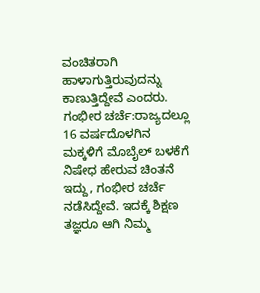ವಂಚಿತರಾಗಿ ಹಾಳಾಗುತ್ತಿರುವುದನ್ನು ಕಾಣುತ್ತಿದ್ದೇವೆ ಎಂದರು.
ಗಂಭೀರ ಚರ್ಚೆ:ರಾಜ್ಯದಲ್ಲೂ 16 ವರ್ಷದೊಳಗಿನ ಮಕ್ಕಳಿಗೆ ಮೊಬೈಲ್ ಬಳಕೆಗೆ ನಿಷೇಧ ಹೇರುವ ಚಿಂತನೆ ಇದ್ದು, ಗಂಭೀರ ಚರ್ಚೆ ನಡೆಸಿದ್ದೇವೆ. ಇದಕ್ಕೆ ಶಿಕ್ಷಣ ತಜ್ಞರೂ ಆಗಿ ನಿಮ್ಮ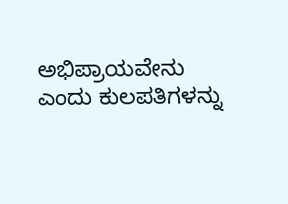ಅಭಿಪ್ರಾಯವೇನು ಎಂದು ಕುಲಪತಿಗಳನ್ನು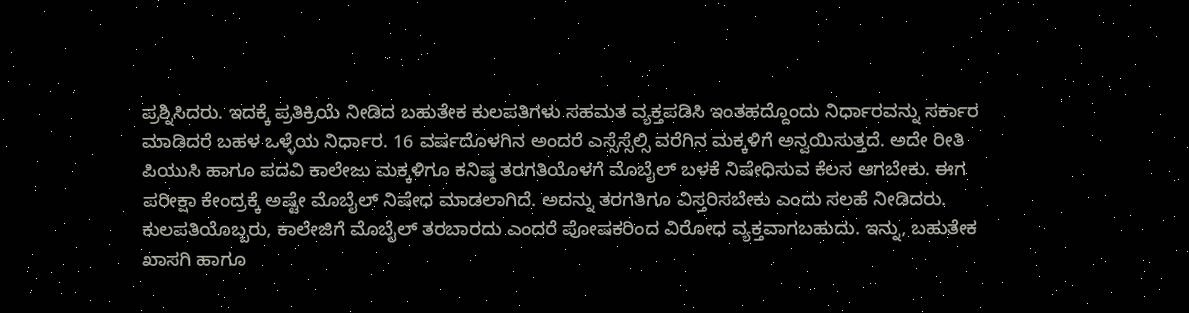ಪ್ರಶ್ನಿಸಿದರು. ಇದಕ್ಕೆ ಪ್ರತಿಕ್ರಿಯೆ ನೀಡಿದ ಬಹುತೇಕ ಕುಲಪತಿಗಳು ಸಹಮತ ವ್ಯಕ್ತಪಡಿಸಿ ಇಂತಹದ್ದೊಂದು ನಿರ್ಧಾರವನ್ನು ಸರ್ಕಾರ ಮಾಡಿದರೆ ಬಹಳ ಒಳ್ಳೆಯ ನಿರ್ಧಾರ. 16 ವರ್ಷದೊಳಗಿನ ಅಂದರೆ ಎಸ್ಸೆಸ್ಸೆಲ್ಸಿ ವರೆಗಿನ ಮಕ್ಕಳಿಗೆ ಅನ್ವಯಿಸುತ್ತದೆ. ಅದೇ ರೀತಿ ಪಿಯುಸಿ ಹಾಗೂ ಪದವಿ ಕಾಲೇಜು ಮಕ್ಕಳಿಗೂ ಕನಿಷ್ಠ ತರಗತಿಯೊಳಗೆ ಮೊಬೈಲ್ ಬಳಕೆ ನಿಷೇಧಿಸುವ ಕೆಲಸ ಆಗಬೇಕು. ಈಗ ಪರೀಕ್ಷಾ ಕೇಂದ್ರಕ್ಕೆ ಅಷ್ಟೇ ಮೊಬೈಲ್ ನಿಷೇಧ ಮಾಡಲಾಗಿದೆ. ಅದನ್ನು ತರಗತಿಗೂ ವಿಸ್ತರಿಸಬೇಕು ಎಂದು ಸಲಹೆ ನೀಡಿದರು.
ಕುಲಪತಿಯೊಬ್ಬರು, ಕಾಲೇಜಿಗೆ ಮೊಬೈಲ್ ತರಬಾರದು ಎಂದರೆ ಪೋಷಕರಿಂದ ವಿರೋಧ ವ್ಯಕ್ತವಾಗಬಹುದು. ಇನ್ನು, ಬಹುತೇಕ ಖಾಸಗಿ ಹಾಗೂ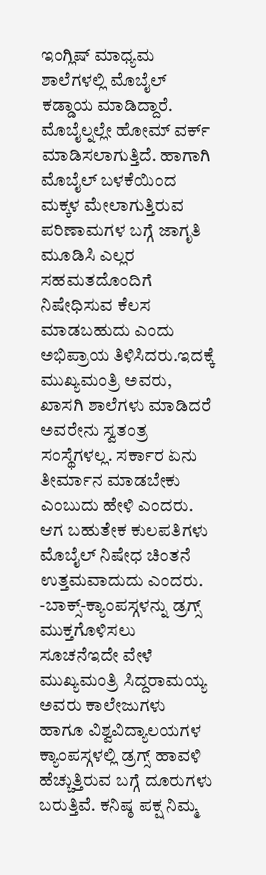ಇಂಗ್ಲಿಷ್ ಮಾಧ್ಯಮ ಶಾಲೆಗಳಲ್ಲಿ ಮೊಬೈಲ್ ಕಡ್ಡಾಯ ಮಾಡಿದ್ದಾರೆ. ಮೊಬೈಲ್ನಲ್ಲೇ ಹೋಮ್ ವರ್ಕ್ ಮಾಡಿಸಲಾಗುತ್ತಿದೆ. ಹಾಗಾಗಿ ಮೊಬೈಲ್ ಬಳಕೆಯಿಂದ ಮಕ್ಕಳ ಮೇಲಾಗುತ್ತಿರುವ ಪರಿಣಾಮಗಳ ಬಗ್ಗೆ ಜಾಗೃತಿ ಮೂಡಿಸಿ ಎಲ್ಲರ ಸಹಮತದೊಂದಿಗೆ ನಿಷೇಧಿಸುವ ಕೆಲಸ ಮಾಡಬಹುದು ಎಂದು ಅಭಿಪ್ರಾಯ ತಿಳಿಸಿದರು.ಇದಕ್ಕೆ ಮುಖ್ಯಮಂತ್ರಿ ಅವರು, ಖಾಸಗಿ ಶಾಲೆಗಳು ಮಾಡಿದರೆ ಅವರೇನು ಸ್ವತಂತ್ರ ಸಂಸ್ಥೆಗಳಲ್ಲ. ಸರ್ಕಾರ ಏನು ತೀರ್ಮಾನ ಮಾಡಬೇಕು ಎಂಬುದು ಹೇಳಿ ಎಂದರು. ಆಗ ಬಹುತೇಕ ಕುಲಪತಿಗಳು ಮೊಬೈಲ್ ನಿಷೇಧ ಚಿಂತನೆ ಉತ್ತಮವಾದುದು ಎಂದರು.
-ಬಾಕ್ಸ್-ಕ್ಯಾಂಪಸ್ಗಳನ್ನು ಡ್ರಗ್ಸ್
ಮುಕ್ತಗೊಳಿಸಲು ಸೂಚನೆಇದೇ ವೇಳೆ ಮುಖ್ಯಮಂತ್ರಿ ಸಿದ್ದರಾಮಯ್ಯ ಅವರು ಕಾಲೇಜುಗಳು ಹಾಗೂ ವಿಶ್ವವಿದ್ಯಾಲಯಗಳ ಕ್ಯಾಂಪಸ್ಗಳಲ್ಲಿ ಡ್ರಗ್ಸ್ ಹಾವಳಿ ಹೆಚ್ಚುತ್ತಿರುವ ಬಗ್ಗೆ ದೂರುಗಳು ಬರುತ್ತಿವೆ. ಕನಿಷ್ಠ ಪಕ್ಷ ನಿಮ್ಮ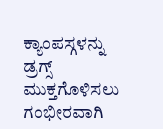ಕ್ಯಾಂಪಸ್ಗಳನ್ನು ಡ್ರಗ್ಸ್ ಮುಕ್ತಗೊಳಿಸಲು ಗಂಭೀರವಾಗಿ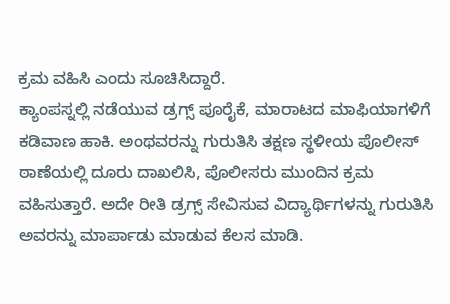ಕ್ರಮ ವಹಿಸಿ ಎಂದು ಸೂಚಿಸಿದ್ದಾರೆ.
ಕ್ಯಾಂಪಸ್ನಲ್ಲಿ ನಡೆಯುವ ಡ್ರಗ್ಸ್ ಪೂರೈಕೆ, ಮಾರಾಟದ ಮಾಫಿಯಾಗಳಿಗೆ ಕಡಿವಾಣ ಹಾಕಿ. ಅಂಥವರನ್ನು ಗುರುತಿಸಿ ತಕ್ಷಣ ಸ್ಥಳೀಯ ಪೊಲೀಸ್ ಠಾಣೆಯಲ್ಲಿ ದೂರು ದಾಖಲಿಸಿ, ಪೊಲೀಸರು ಮುಂದಿನ ಕ್ರಮ ವಹಿಸುತ್ತಾರೆ. ಅದೇ ರೀತಿ ಡ್ರಗ್ಸ್ ಸೇವಿಸುವ ವಿದ್ಯಾರ್ಥಿಗಳನ್ನು ಗುರುತಿಸಿ ಅವರನ್ನು ಮಾರ್ಪಾಡು ಮಾಡುವ ಕೆಲಸ ಮಾಡಿ.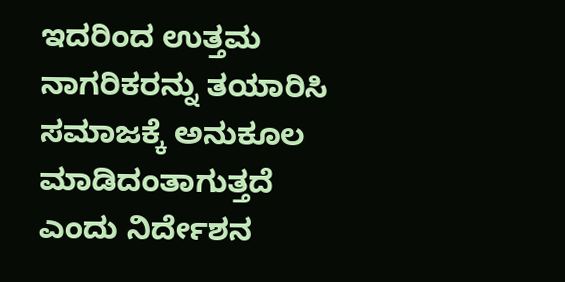ಇದರಿಂದ ಉತ್ತಮ ನಾಗರಿಕರನ್ನು ತಯಾರಿಸಿ ಸಮಾಜಕ್ಕೆ ಅನುಕೂಲ ಮಾಡಿದಂತಾಗುತ್ತದೆ ಎಂದು ನಿರ್ದೇಶನ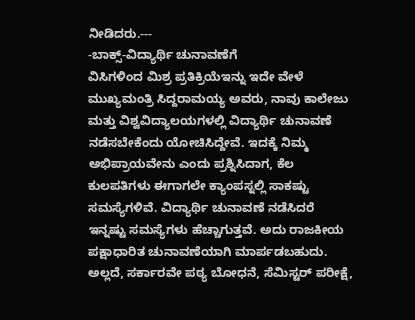ನೀಡಿದರು.---
-ಬಾಕ್ಸ್-ವಿದ್ಯಾರ್ಥಿ ಚುನಾವಣೆಗೆ
ವಿಸಿಗಳಿಂದ ಮಿಶ್ರ ಪ್ರತಿಕ್ರಿಯೆಇನ್ನು ಇದೇ ವೇಳೆ ಮುಖ್ಯಮಂತ್ರಿ ಸಿದ್ದರಾಮಯ್ಯ ಅವರು, ನಾವು ಕಾಲೇಜು ಮತ್ತು ವಿಶ್ವವಿದ್ಯಾಲಯಗಳಲ್ಲಿ ವಿದ್ಯಾರ್ಥಿ ಚುನಾವಣೆ ನಡೆಸಬೇಕೆಂದು ಯೋಚಿಸಿದ್ದೇವೆ. ಇದಕ್ಕೆ ನಿಮ್ಮ ಅಭಿಪ್ರಾಯವೇನು ಎಂದು ಪ್ರಶ್ನಿಸಿದಾಗ, ಕೆಲ ಕುಲಪತಿಗಳು ಈಗಾಗಲೇ ಕ್ಯಾಂಪಸ್ನಲ್ಲಿ ಸಾಕಷ್ಟು ಸಮಸ್ಯೆಗಳಿವೆ. ವಿದ್ಯಾರ್ಥಿ ಚುನಾವಣೆ ನಡೆಸಿದರೆ ಇನ್ನಷ್ಟು ಸಮಸ್ಯೆಗಳು ಹೆಚ್ಚಾಗುತ್ತವೆ. ಅದು ರಾಜಕೀಯ ಪಕ್ಷಾಧಾರಿತ ಚುನಾವಣೆಯಾಗಿ ಮಾರ್ಪಡಬಹುದು. ಅಲ್ಲದೆ, ಸರ್ಕಾರವೇ ಪಠ್ಯ ಬೋಧನೆ, ಸೆಮಿಸ್ಟರ್ ಪರೀಕ್ಷೆ,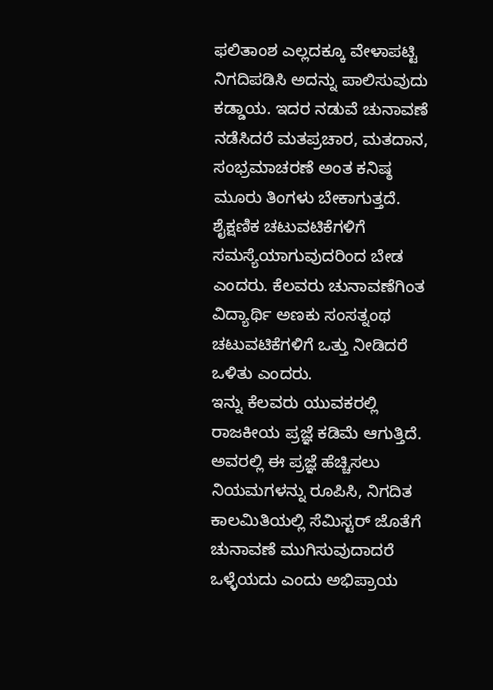ಫಲಿತಾಂಶ ಎಲ್ಲದಕ್ಕೂ ವೇಳಾಪಟ್ಟಿ ನಿಗದಿಪಡಿಸಿ ಅದನ್ನು ಪಾಲಿಸುವುದು ಕಡ್ಡಾಯ. ಇದರ ನಡುವೆ ಚುನಾವಣೆ ನಡೆಸಿದರೆ ಮತಪ್ರಚಾರ, ಮತದಾನ, ಸಂಭ್ರಮಾಚರಣೆ ಅಂತ ಕನಿಷ್ಠ ಮೂರು ತಿಂಗಳು ಬೇಕಾಗುತ್ತದೆ. ಶೈಕ್ಷಣಿಕ ಚಟುವಟಿಕೆಗಳಿಗೆ ಸಮಸ್ಯೆಯಾಗುವುದರಿಂದ ಬೇಡ ಎಂದರು. ಕೆಲವರು ಚುನಾವಣೆಗಿಂತ ವಿದ್ಯಾರ್ಥಿ ಅಣಕು ಸಂಸತ್ನಂಥ ಚಟುವಟಿಕೆಗಳಿಗೆ ಒತ್ತು ನೀಡಿದರೆ ಒಳಿತು ಎಂದರು.
ಇನ್ನು ಕೆಲವರು ಯುವಕರಲ್ಲಿ ರಾಜಕೀಯ ಪ್ರಜ್ಞೆ ಕಡಿಮೆ ಆಗುತ್ತಿದೆ. ಅವರಲ್ಲಿ ಈ ಪ್ರಜ್ಞೆ ಹೆಚ್ಚಿಸಲು ನಿಯಮಗಳನ್ನು ರೂಪಿಸಿ, ನಿಗದಿತ ಕಾಲಮಿತಿಯಲ್ಲಿ ಸೆಮಿಸ್ಟರ್ ಜೊತೆಗೆ ಚುನಾವಣೆ ಮುಗಿಸುವುದಾದರೆ ಒಳ್ಳೆಯದು ಎಂದು ಅಭಿಪ್ರಾಯ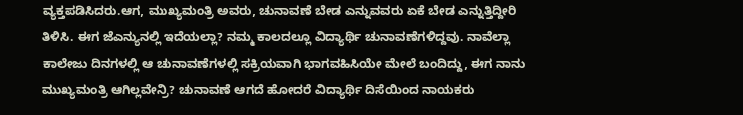ವ್ಯಕ್ತಪಡಿಸಿದರು.ಆಗ, ಮುಖ್ಯಮಂತ್ರಿ ಅವರು, ಚುನಾವಣೆ ಬೇಡ ಎನ್ನುವವರು ಏಕೆ ಬೇಡ ಎನ್ನುತ್ತಿದ್ದೀರಿ ತಿಳಿಸಿ. ಈಗ ಜೆಎನ್ಯುನಲ್ಲಿ ಇದೆಯಲ್ಲಾ? ನಮ್ಮ ಕಾಲದಲ್ಲೂ ವಿದ್ಯಾರ್ಥಿ ಚುನಾವಣೆಗಳಿದ್ದವು. ನಾವೆಲ್ಲಾ ಕಾಲೇಜು ದಿನಗಳಲ್ಲಿ ಆ ಚುನಾವಣೆಗಳಲ್ಲಿ ಸಕ್ರಿಯವಾಗಿ ಭಾಗವಹಿಸಿಯೇ ಮೇಲೆ ಬಂದಿದ್ದು, ಈಗ ನಾನು ಮುಖ್ಯಮಂತ್ರಿ ಆಗಿಲ್ಲವೇನ್ರಿ? ಚುನಾವಣೆ ಆಗದೆ ಹೋದರೆ ವಿದ್ಯಾರ್ಥಿ ದಿಸೆಯಿಂದ ನಾಯಕರು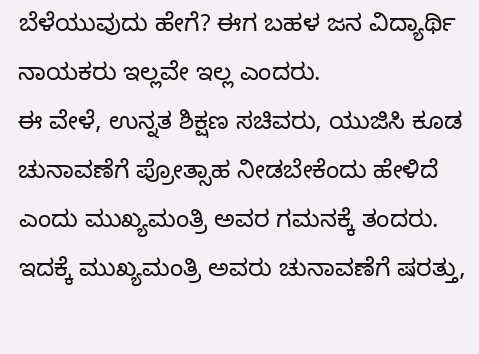ಬೆಳೆಯುವುದು ಹೇಗೆ? ಈಗ ಬಹಳ ಜನ ವಿದ್ಯಾರ್ಥಿ ನಾಯಕರು ಇಲ್ಲವೇ ಇಲ್ಲ ಎಂದರು.
ಈ ವೇಳೆ, ಉನ್ನತ ಶಿಕ್ಷಣ ಸಚಿವರು, ಯುಜಿಸಿ ಕೂಡ ಚುನಾವಣೆಗೆ ಪ್ರೋತ್ಸಾಹ ನೀಡಬೇಕೆಂದು ಹೇಳಿದೆ ಎಂದು ಮುಖ್ಯಮಂತ್ರಿ ಅವರ ಗಮನಕ್ಕೆ ತಂದರು. ಇದಕ್ಕೆ ಮುಖ್ಯಮಂತ್ರಿ ಅವರು ಚುನಾವಣೆಗೆ ಷರತ್ತು,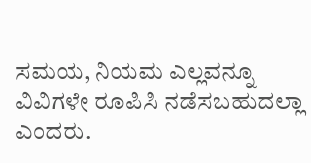ಸಮಯ, ನಿಯಮ ಎಲ್ಲವನ್ನೂ ವಿವಿಗಳೇ ರೂಪಿಸಿ ನಡೆಸಬಹುದಲ್ಲಾ ಎಂದರು.